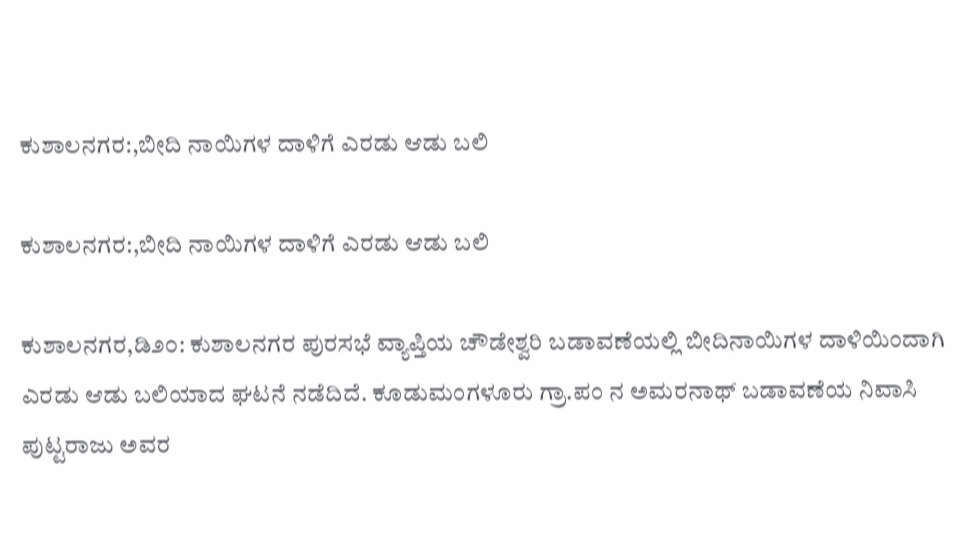ಕುಶಾಲನಗರ:,ಬೀದಿ ನಾಯಿಗಳ ದಾಳಿಗೆ ಎರಡು ಆಡು ಬಲಿ

ಕುಶಾಲನಗರ:,ಬೀದಿ ನಾಯಿಗಳ ದಾಳಿಗೆ ಎರಡು ಆಡು ಬಲಿ

ಕುಶಾಲನಗರ,ಡಿ೨೦: ಕುಶಾಲನಗರ ಪುರಸಭೆ ವ್ಯಾಪ್ತಿಯ ಚೌಡೇಶ್ವರಿ ಬಡಾವಣೆಯಲ್ಲಿ ಬೀದಿನಾಯಿಗಳ ದಾಳಿಯಿಂದಾಗಿ ಎರಡು ಆಡು ಬಲಿಯಾದ ಘಟನೆ ನಡೆದಿದೆ. ಕೂಡುಮಂಗಳೂರು ಗ್ರಾ.ಪಂ ನ ಅಮರನಾಥ್ ಬಡಾವಣೆಯ ನಿವಾಸಿ ಪುಟ್ಟರಾಜು ಅವರ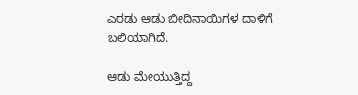ಎರಡು ಆಡು ಬೀದಿನಾಯಿಗಳ ದಾಳಿಗೆ ಬಲಿಯಾಗಿದೆ.

ಆಡು ಮೇಯುತ್ತಿದ್ದ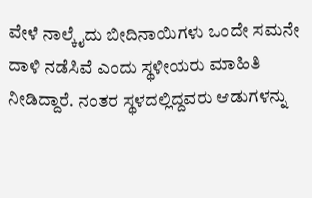ವೇಳೆ ನಾಲ್ಕೈದು ಬೀದಿನಾಯಿಗಳು ಒಂದೇ ಸಮನೇ ದಾಳಿ ನಡೆಸಿವೆ ಎಂದು ಸ್ಥಳೀಯರು ಮಾಹಿತಿ ನೀಡಿದ್ದಾರೆ. ನಂತರ ಸ್ಥಳದಲ್ಲಿದ್ದವರು ಆಡುಗಳನ್ನು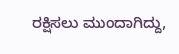ರಕ್ಷಿಸಲು ಮುಂದಾಗಿದ್ದು,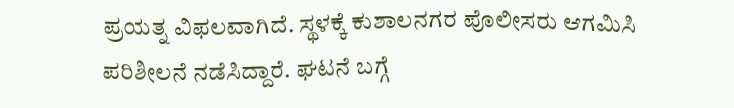ಪ್ರಯತ್ನ ವಿಫಲವಾಗಿದೆ. ಸ್ಥಳಕ್ಕೆ ಕುಶಾಲನಗರ ಪೊಲೀಸರು ಆಗಮಿಸಿ ಪರಿಶೀಲನೆ ನಡೆಸಿದ್ದಾರೆ. ಘಟನೆ ಬಗ್ಗೆ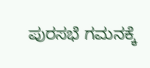ಪುರಸಭೆ ಗಮನಕ್ಕೆ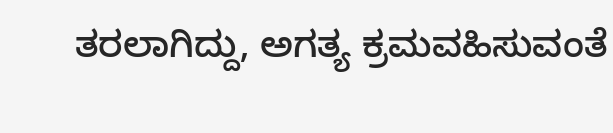ತರಲಾಗಿದ್ದು, ಅಗತ್ಯ ಕ್ರಮವಹಿಸುವಂತೆ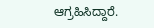ಆಗ್ರಹಿಸಿದ್ದಾರೆ.